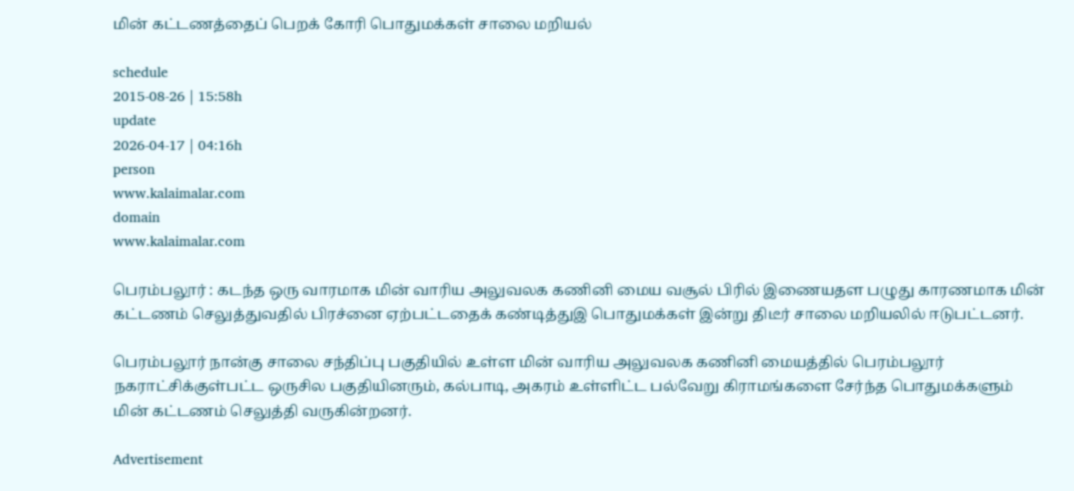மின் கட்டணத்தைப் பெறக் கோரி பொதுமக்கள் சாலை மறியல்

schedule
2015-08-26 | 15:58h
update
2026-04-17 | 04:16h
person
www.kalaimalar.com
domain
www.kalaimalar.com

பெரம்பலூர் : கடந்த ஒரு வாரமாக மின் வாரிய அலுவலக கணினி மைய வசூல் பிரில் இணையதள பழுது காரணமாக மின் கட்டணம் செலுத்துவதில் பிரச்னை ஏற்பட்டதைக் கண்டித்துஇ பொதுமக்கள் இன்று திடீர் சாலை மறியலில் ஈடுபட்டனர்.

பெரம்பலூர் நான்கு சாலை சந்திப்பு பகுதியில் உள்ள மின் வாரிய அலுவலக கணினி மையத்தில் பெரம்பலூர் நகராட்சிக்குள்பட்ட ஒருசில பகுதியினரும், கல்பாடி, அகரம் உள்ளிட்ட பல்வேறு கிராமங்களை சேர்ந்த பொதுமக்களும் மின் கட்டணம் செலுத்தி வருகின்றனர்.

Advertisement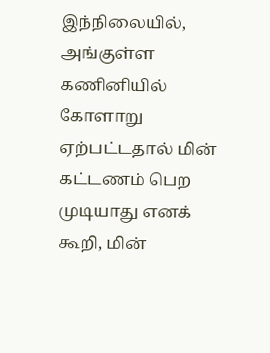இந்நிலையில், அங்குள்ள கணினியில் கோளாறு ஏற்பட்டதால் மின் கட்டணம் பெற முடியாது எனக் கூறி, மின்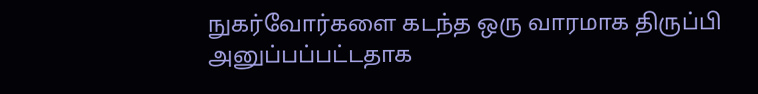நுகர்வோர்களை கடந்த ஒரு வாரமாக திருப்பி அனுப்பப்பட்டதாக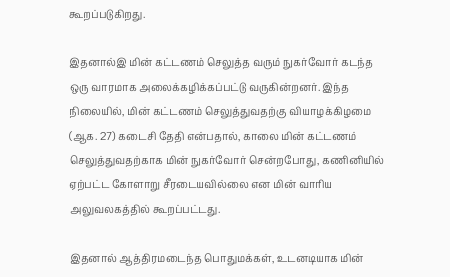கூறப்படுகிறது.

இதனால்இ மின் கட்டணம் செலுத்த வரும் நுகர்வோர் கடந்த ஒரு வாரமாக அலைக்கழிக்கப்பட்டு வருகின்றனர். இந்த நிலையில், மின் கட்டணம் செலுத்துவதற்கு வியாழக்கிழமை (ஆக. 27) கடைசி தேதி என்பதால், காலை மின் கட்டணம் செலுத்துவதற்காக மின் நுகர்வோர் சென்றபோது, கணினியில் ஏற்பட்ட கோளாறு சீரடையவில்லை என மின் வாரிய அலுவலகத்தில் கூறப்பட்டது.

இதனால் ஆத்திரமடைந்த பொதுமக்கள், உடனடியாக மின்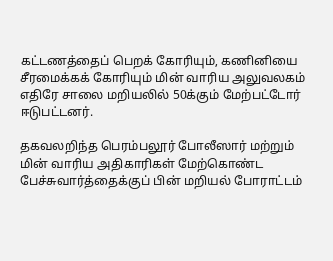கட்டணத்தைப் பெறக் கோரியும், கணினியை சீரமைக்கக் கோரியும் மின் வாரிய அலுவலகம் எதிரே சாலை மறியலில் 50க்கும் மேற்பட்டோர் ஈடுபட்டனர்.

தகவலறிந்த பெரம்பலூர் போலீஸார் மற்றும் மின் வாரிய அதிகாரிகள் மேற்கொண்ட பேச்சுவார்த்தைக்குப் பின் மறியல் போராட்டம்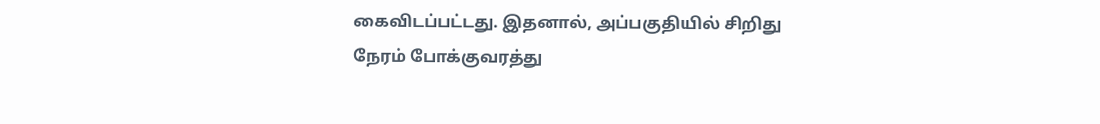கைவிடப்பட்டது. இதனால், அப்பகுதியில் சிறிது நேரம் போக்குவரத்து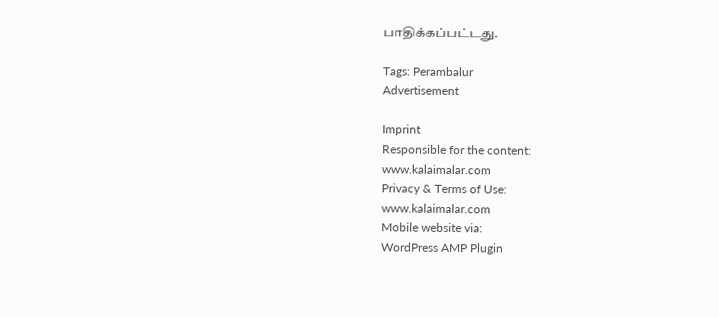பாதிக்கப்பட்டது.

Tags: Perambalur
Advertisement

Imprint
Responsible for the content:
www.kalaimalar.com
Privacy & Terms of Use:
www.kalaimalar.com
Mobile website via:
WordPress AMP Plugin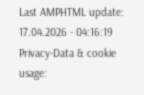Last AMPHTML update:
17.04.2026 - 04:16:19
Privacy-Data & cookie usage: